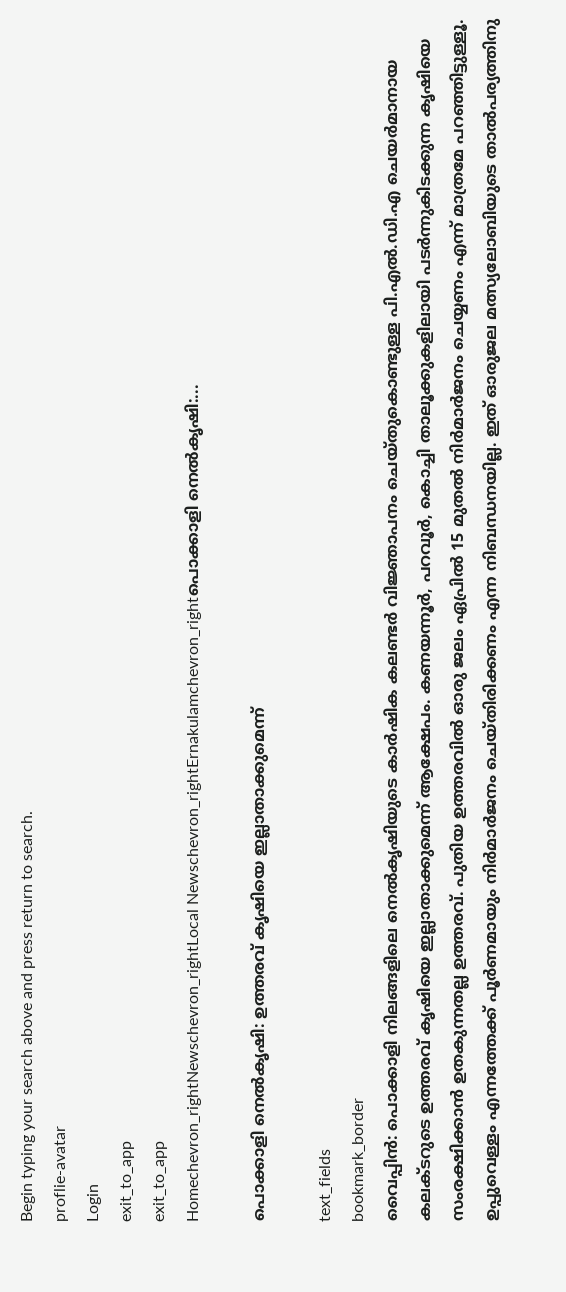Begin typing your search above and press return to search.
proflie-avatar
Login
exit_to_app
exit_to_app
Homechevron_rightNewschevron_rightLocal Newschevron_rightErnakulamchevron_rightപൊക്കാളി നെൽകൃഷി:...

പൊക്കാളി നെൽകൃഷി: ഉത്തരവ് കൃഷിയെ ഇല്ലാതാക്കുമെന്ന്

text_fields
bookmark_border
വൈപ്പിൻ: പൊക്കാളി നിലങ്ങളിലെ നെൽകൃഷിയുടെ കാർഷിക കലണ്ടർ വിജ്ഞാപനം ചെയ്തുകൊണ്ടുള്ള പി.എൽ.ഡി.എ ചെയർമാനായ കലക്ടറുടെ ഉത്തരവ് കൃഷിയെ ഇല്ലാതാക്കുമെന്ന് ആക്ഷേപം. കണയന്നൂർ, പറവൂർ, കൊച്ചി താലൂക്കുകളിലായി പടർന്നുകിടക്കുന്ന കൃഷിയെ സംരക്ഷിക്കാൻ ഉതകുന്നതല്ല ഉത്തരവ്. പുതിയ ഉത്തരവിൽ ഓരു ജലം ഏപ്രിൽ 15 മുതൽ നിർമാർജനം ചെയ്യണം എന്ന് മാത്രമേ പറഞ്ഞിട്ടുള്ളൂ. ഉപ്പുവെള്ളം എന്നത്തേക്ക് പൂർണമായും നിർമാർജനം ചെയ്തിരിക്കണം എന്ന നിബന്ധനയില്ല. ഇത് ഓരുജല മത്സ്യലോബിയുടെ താൽപര്യത്തിനു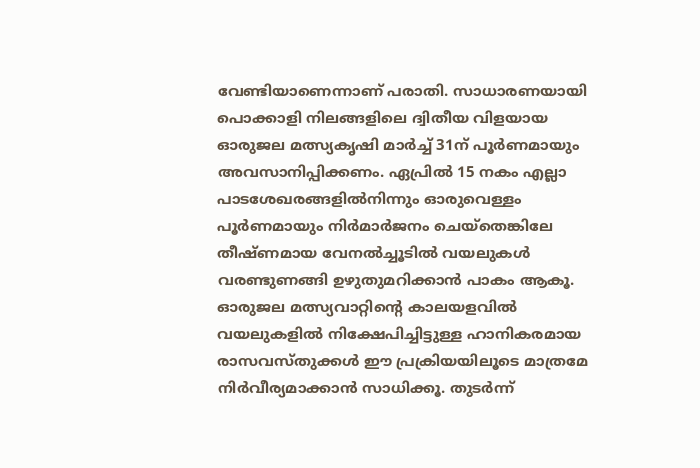വേണ്ടിയാണെന്നാണ് പരാതി. സാധാരണയായി പൊക്കാളി നിലങ്ങളിലെ ദ്വിതീയ വിളയായ ഓരുജല മത്സ്യകൃഷി മാർച്ച് 31ന് പൂർണമായും അവസാനിപ്പിക്കണം. ഏപ്രിൽ 15 നകം എല്ലാ പാടശേഖരങ്ങളിൽനിന്നും ഓരുവെള്ളം പൂർണമായും നിർമാർജനം ചെയ്തെങ്കിലേ തീഷ്ണമായ വേനൽച്ചൂടിൽ വയലുകൾ വരണ്ടുണങ്ങി ഉഴുതുമറിക്കാൻ പാകം ആകൂ. ഓരുജല മത്സ്യവാറ്റിന്റെ കാലയളവിൽ വയലുകളിൽ നിക്ഷേപിച്ചിട്ടുള്ള ഹാനികരമായ രാസവസ്തുക്കൾ ഈ പ്രക്രിയയിലൂടെ മാത്രമേ നിർവീര്യമാക്കാൻ സാധിക്കൂ. തുടർന്ന്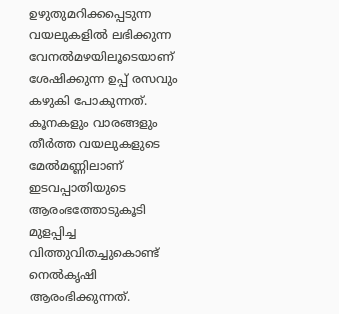ഉഴുതുമറിക്കപ്പെടുന്ന വയലുകളിൽ ലഭിക്കുന്ന വേനൽമഴയിലൂടെയാണ് ശേഷിക്കുന്ന ഉപ്പ് രസവും കഴുകി പോകുന്നത്. കൂനകളും വാരങ്ങളും തീർത്ത വയലുകളുടെ മേൽമണ്ണിലാണ് ഇടവപ്പാതിയുടെ ആരംഭത്തോടുകൂടി മുളപ്പിച്ച വിത്തുവിതച്ചുകൊണ്ട് നെൽകൃഷി ആരംഭിക്കുന്നത്.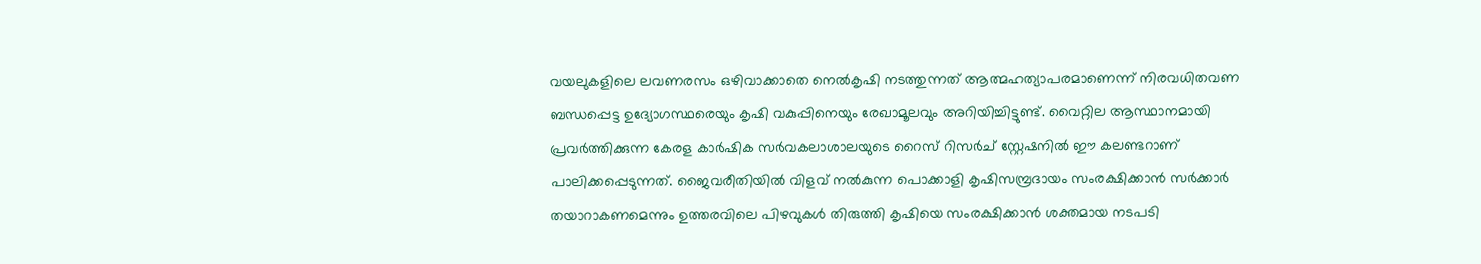വയലുകളിലെ ലവണരസം ഒഴിവാക്കാതെ നെൽകൃഷി നടത്തുന്നത് ആത്മഹത്യാപരമാണെന്ന് നിരവധിതവണ ബന്ധപ്പെട്ട ഉദ്യോഗസ്ഥരെയും കൃഷി വകുപ്പിനെയും രേഖാമൂലവും അറിയിച്ചിട്ടുണ്ട്. വൈറ്റില ആസ്ഥാനമായി പ്രവർത്തിക്കുന്ന കേരള കാർഷിക സർവകലാശാലയുടെ റൈസ് റിസർച് സ്റ്റേഷനിൽ ഈ കലണ്ടറാണ് പാലിക്കപ്പെടുന്നത്. ജൈവരീതിയിൽ വിളവ് നൽകുന്ന പൊക്കാളി കൃഷിസമ്പ്രദായം സംരക്ഷിക്കാൻ സർക്കാർ തയാറാകണമെന്നും ഉത്തരവിലെ പിഴവുകൾ തിരുത്തി കൃഷിയെ സംരക്ഷിക്കാൻ ശക്തമായ നടപടി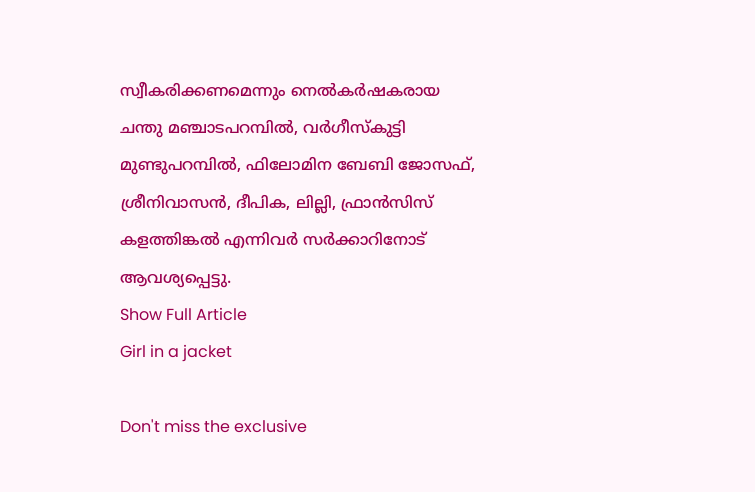സ്വീകരിക്കണമെന്നും നെൽകർഷകരായ ചന്തു മഞ്ചാടപറമ്പിൽ, വർഗീസ്കുട്ടി മുണ്ടുപറമ്പിൽ, ഫിലോമിന ബേബി ജോസഫ്, ശ്രീനിവാസൻ, ദീപിക, ലില്ലി, ഫ്രാൻസിസ് കളത്തിങ്കൽ എന്നിവർ സർക്കാറിനോട് ആവശ്യപ്പെട്ടു.
Show Full Article
Girl in a jacket

Don't miss the exclusive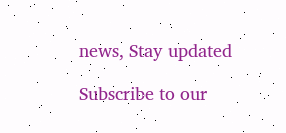news, Stay updated

Subscribe to our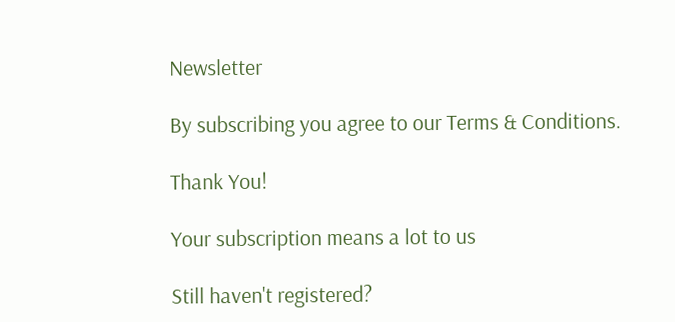Newsletter

By subscribing you agree to our Terms & Conditions.

Thank You!

Your subscription means a lot to us

Still haven't registered?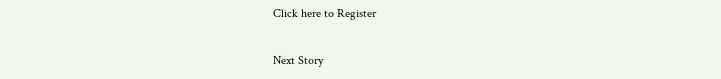Click here to Register

Next Story